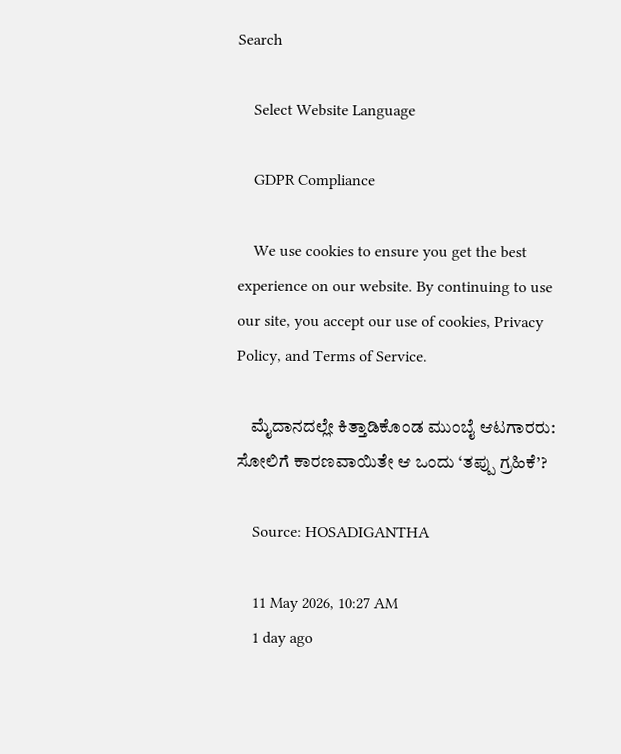Search

    Select Website Language

    GDPR Compliance

    We use cookies to ensure you get the best experience on our website. By continuing to use our site, you accept our use of cookies, Privacy Policy, and Terms of Service.

    ಮೈದಾನದಲ್ಲೇ ಕಿತ್ತಾಡಿಕೊಂಡ ಮುಂಬೈ ಆಟಗಾರರು: ಸೋಲಿಗೆ ಕಾರಣವಾಯಿತೇ ಆ ಒಂದು ‘ತಪ್ಪು ಗ್ರಹಿಕೆ’?

    Source: HOSADIGANTHA

    11 May 2026, 10:27 AM
    1 day ago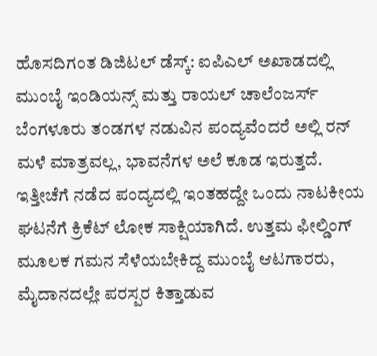ಹೊಸದಿಗಂತ ಡಿಜಿಟಲ್ ಡೆಸ್ಕ್: ಐಪಿಎಲ್ ಅಖಾಡದಲ್ಲಿ ಮುಂಬೈ ಇಂಡಿಯನ್ಸ್ ಮತ್ತು ರಾಯಲ್ ಚಾಲೆಂಜರ್ಸ್ ಬೆಂಗಳೂರು ತಂಡಗಳ ನಡುವಿನ ಪಂದ್ಯವೆಂದರೆ ಅಲ್ಲಿ ರನ್ ಮಳೆ ಮಾತ್ರವಲ್ಲ, ಭಾವನೆಗಳ ಅಲೆ ಕೂಡ ಇರುತ್ತದೆ. ಇತ್ತೀಚೆಗೆ ನಡೆದ ಪಂದ್ಯದಲ್ಲಿ ಇಂತಹದ್ದೇ ಒಂದು ನಾಟಕೀಯ ಘಟನೆಗೆ ಕ್ರಿಕೆಟ್ ಲೋಕ ಸಾಕ್ಷಿಯಾಗಿದೆ. ಉತ್ತಮ ಫೀಲ್ಡಿಂಗ್ ಮೂಲಕ ಗಮನ ಸೆಳೆಯಬೇಕಿದ್ದ ಮುಂಬೈ ಆಟಗಾರರು, ಮೈದಾನದಲ್ಲೇ ಪರಸ್ಪರ ಕಿತ್ತಾಡುವ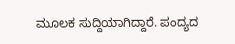ಮೂಲಕ ಸುದ್ದಿಯಾಗಿದ್ದಾರೆ. ಪಂದ್ಯದ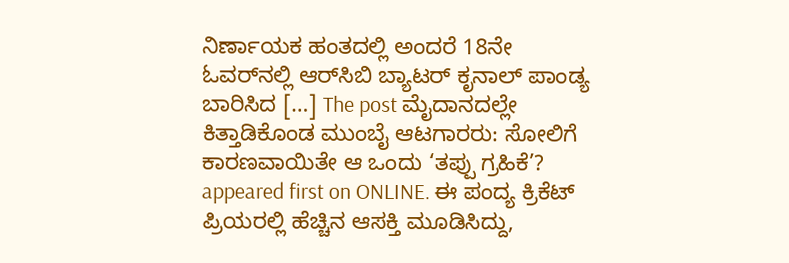ನಿರ್ಣಾಯಕ ಹಂತದಲ್ಲಿ ಅಂದರೆ 18ನೇ ಓವರ್‌ನಲ್ಲಿ ಆರ್‌ಸಿಬಿ ಬ್ಯಾಟರ್ ಕೃನಾಲ್ ಪಾಂಡ್ಯ ಬಾರಿಸಿದ […] The post ಮೈದಾನದಲ್ಲೇ ಕಿತ್ತಾಡಿಕೊಂಡ ಮುಂಬೈ ಆಟಗಾರರು: ಸೋಲಿಗೆ ಕಾರಣವಾಯಿತೇ ಆ ಒಂದು ‘ತಪ್ಪು ಗ್ರಹಿಕೆ’? appeared first on ONLINE. ಈ ಪಂದ್ಯ ಕ್ರಿಕೆಟ್ ಪ್ರಿಯರಲ್ಲಿ ಹೆಚ್ಚಿನ ಆಸಕ್ತಿ ಮೂಡಿಸಿದ್ದು,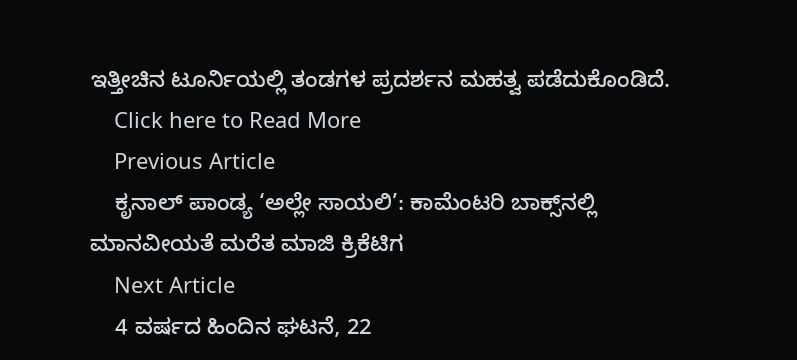ಇತ್ತೀಚಿನ ಟೂರ್ನಿಯಲ್ಲಿ ತಂಡಗಳ ಪ್ರದರ್ಶನ ಮಹತ್ವ ಪಡೆದುಕೊಂಡಿದೆ.
    Click here to Read More
    Previous Article
    ಕೃನಾಲ್ ಪಾಂಡ್ಯ ‘ಅಲ್ಲೇ ಸಾಯಲಿ’: ಕಾಮೆಂಟರಿ ಬಾಕ್ಸ್‌ನಲ್ಲಿ ಮಾನವೀಯತೆ ಮರೆತ ಮಾಜಿ ಕ್ರಿಕೆಟಿಗ
    Next Article
    4 ವರ್ಷದ ಹಿಂದಿನ ಘಟನೆ, 22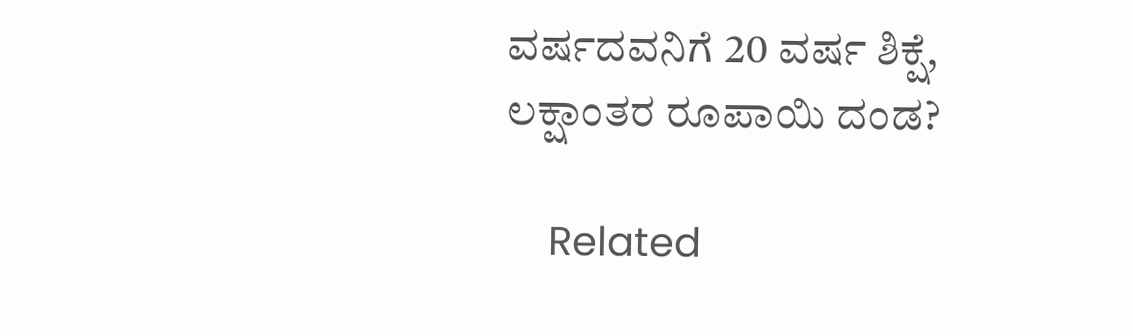ವರ್ಷದವನಿಗೆ 20 ವರ್ಷ ಶಿಕ್ಷೆ, ಲಕ್ಷಾಂತರ ರೂಪಾಯಿ ದಂಡ?

    Related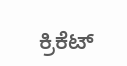ಕ್ರಿಕೆಟ್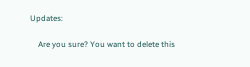Updates:

    Are you sure? You want to delete this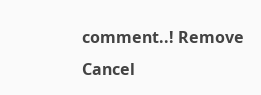comment..! Remove Cancel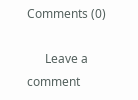Comments (0)

      Leave a comment